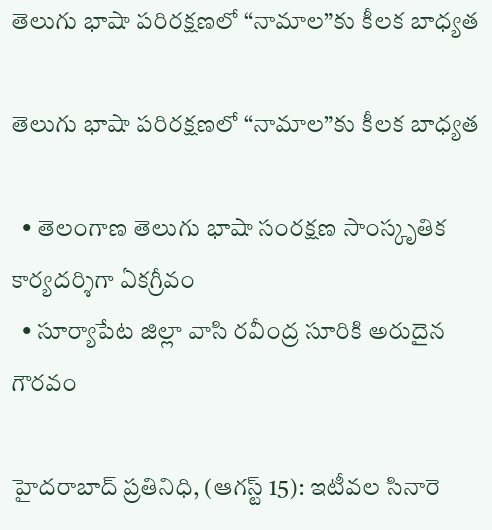తెలుగు భాషా ప‌రిర‌క్ష‌ణ‌లో “నామాల”కు కీల‌క‌ బాధ్య‌త‌

తెలుగు భాషా ప‌రిర‌క్ష‌ణ‌లో “నామాల”కు కీల‌క‌ బాధ్య‌త‌

  • తెలంగాణ తెలుగు భాషా సంర‌క్ష‌ణ సాంస్కృతిక‌ కార్య‌ద‌ర్శిగా ఏక‌గ్రీవం
  • సూర్యాపేట జిల్లా వాసి ర‌వీంద్ర సూరికి అరుదైన గౌర‌వం

హైద‌రాబాద్ ప్ర‌తినిధి, (ఆగ‌స్ట్ 15): ఇటీవ‌ల సినారె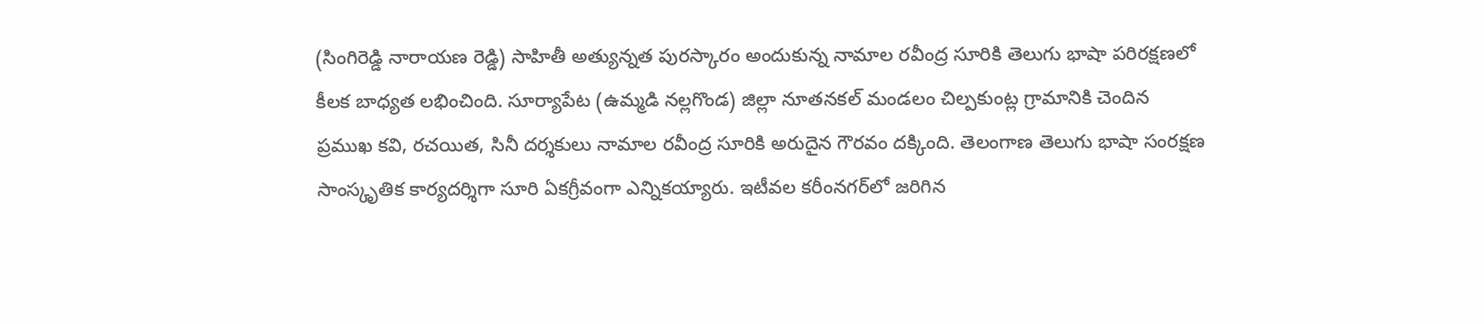(సింగిరెడ్డి నారాయ‌ణ రెడ్డి) సాహితీ అత్యున్న‌త పుర‌స్కారం అందుకున్న నామాల ర‌వీంద్ర సూరికి తెలుగు భాషా ప‌రిర‌క్ష‌ణ‌లో కీల‌క బాధ్య‌త ల‌భించింది. సూర్యాపేట (ఉమ్మ‌డి న‌ల్ల‌గొండ‌) జిల్లా నూత‌న‌క‌ల్ మండ‌లం చిల్ప‌కుంట్ల గ్రామానికి చెందిన ప్ర‌ముఖ క‌వి, ర‌చ‌యిత‌, సినీ ద‌ర్శ‌కులు నామాల ర‌వీంద్ర సూరికి అరుదైన గౌర‌వం ద‌క్కింది. తెలంగాణ తెలుగు భాషా సంర‌క్ష‌ణ సాంస్కృతిక కార్య‌ద‌ర్శిగా సూరి ఏక‌గ్రీవంగా ఎన్నిక‌య్యారు. ఇటీవ‌ల క‌రీంన‌గ‌ర్‌లో జ‌రిగిన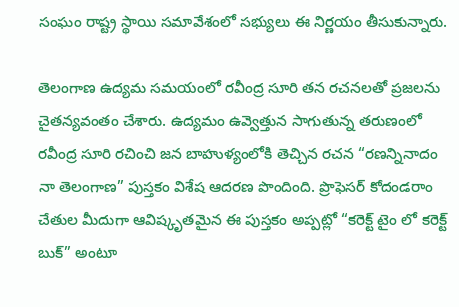సంఘం రాష్ట్ర స్థాయి స‌మావేశంలో స‌భ్యులు ఈ నిర్ణ‌యం తీసుకున్నారు.

తెలంగాణ ఉద్యమ సమయంలో ర‌వీంద్ర సూరి త‌న ర‌చ‌న‌ల‌తో ప్రజలను చైతన్యవంతం చేశారు. ఉద్య‌మం ఉవ్వెత్తున సాగుతున్న త‌రుణంలో రవీంద్ర సూరి రచించి జ‌న బాహుళ్యంలోకి తెచ్చిన ర‌చ‌న “రణ‌న్నినాదం నా తెలంగాణ” పుస్తకం విశేష ఆదరణ పొందింది. ప్రొఫెసర్ కోదండరాం చేతుల మీదుగా ఆవిష్కృతమైన ఈ పుస్తకం అప్పట్లో “కరెక్ట్ టైం లో కరెక్ట్ బుక్” అంటూ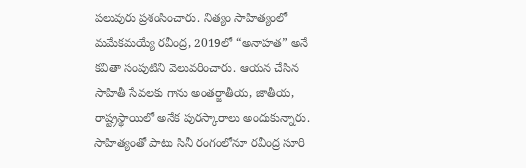పలువురు ప్రశంసించారు. నిత్యం సాహిత్యంలో మమేకమయ్యే ర‌వీంద్ర‌, 2019లో “అనాహత” అనే కవితా సంపుటిని వెలువరించారు. ఆయన చేసిన సాహితీ సేవలకు గాను అంత‌ర్జాతీయ‌, జాతీయ, రాష్ట్రస్థాయిలో అనేక పురస్కారాలు అందుకున్నారు. సాహిత్యంతో పాటు సినీ రంగంలోనూ రవీంద్ర సూరి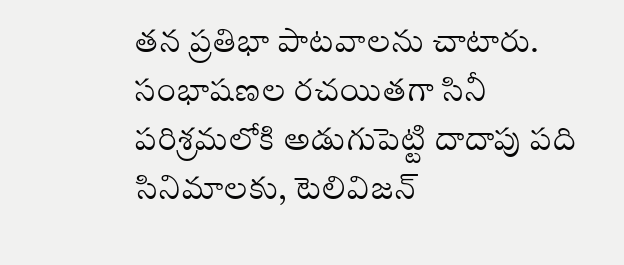తన ప్రతిభా పాట‌వాల‌ను చాటారు. సంభాషణల రచయితగా సినీ పరిశ్రమలోకి అడుగుపెట్టి దాదాపు పది సినిమాలకు, టెలివిజన్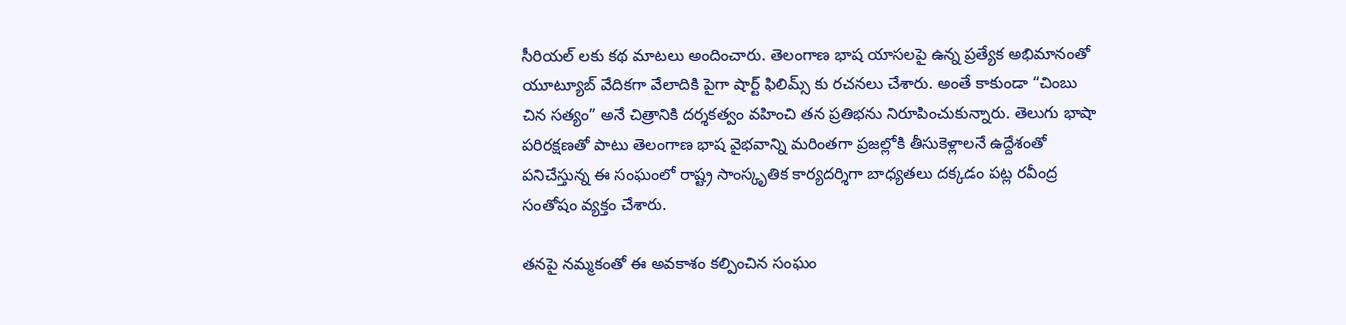సీరియల్ లకు కథ మాటలు అందించారు. తెలంగాణ భాష యాసలపై ఉన్న ప్రత్యేక అభిమానంతో యూట్యూబ్ వేదికగా వేలాదికి పైగా షార్ట్ ఫిలిమ్స్ కు రచనలు చేశారు. అంతే కాకుండా “చింబు చిన సత్యం” అనే చిత్రానికి దర్శకత్వం వహించి త‌న ప్ర‌తిభ‌ను నిరూపించుకున్నారు. తెలుగు భాషా పరిరక్షణతో పాటు తెలంగాణ భాష వైభవాన్ని మరింతగా ప్రజల్లోకి తీసుకెళ్లాలనే ఉద్దేశంతో పనిచేస్తున్న ఈ సంఘంలో రాష్ట్ర సాంస్కృతిక కార్యదర్శిగా బాధ్యతలు దక్కడం పట్ల రవీంద్ర సంతోషం వ్యక్తం చేశారు.

తనపై నమ్మకంతో ఈ అవకాశం కల్పించిన సంఘం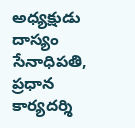అధ్యక్షుడు దాస్యం సేనాధిపతి, ప్రధాన కార్యదర్శి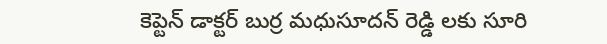కెప్టెన్ డాక్టర్ బుర్ర మధుసూదన్ రెడ్డి లకు సూరి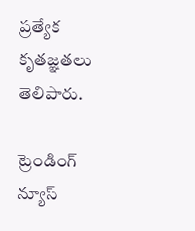ప్రత్యేక కృతజ్ఞతలు తెలిపారు.

ట్రెండింగ్ న్యూస్